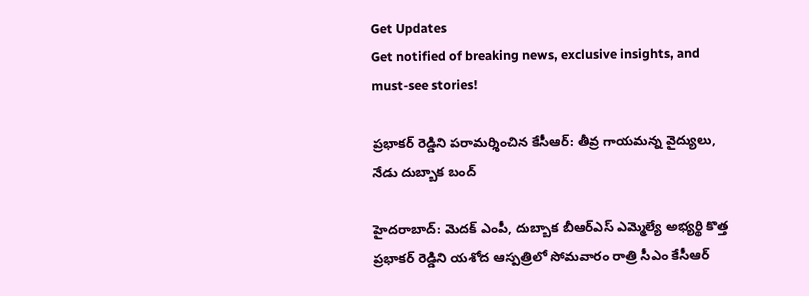Get Updates
Get notified of breaking news, exclusive insights, and must-see stories!

ప్రభాకర్ రెడ్డిని పరామర్శించిన కేసీఆర్: తీవ్ర గాయమన్న వైద్యులు, నేడు దుబ్బాక బంద్

హైదరాబాద్: మెదక్ ఎంపీ, దుబ్బాక బీఆర్ఎస్ ఎమ్మెల్యే అభ్యర్థి కొత్త ప్రభాకర్ రెడ్డిని యశోద ఆస్పత్రిలో సోమవారం రాత్రి సీఎం కేసీఆర్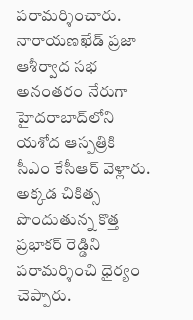పరామర్శించారు. నారాయణఖేడ్ ప్రజా ఆశీర్వాద సభ అనంతరం నేరుగా హైదరాబాద్‌లోని యశోద ఆస్పత్రికి సీఎం కేసీఆర్ వెళ్లారు. అక్కడ చికిత్స పొందుతున్న కొత్త ప్రభాకర్ రెడ్డిని పరామర్శించి ధైర్యం చెప్పారు.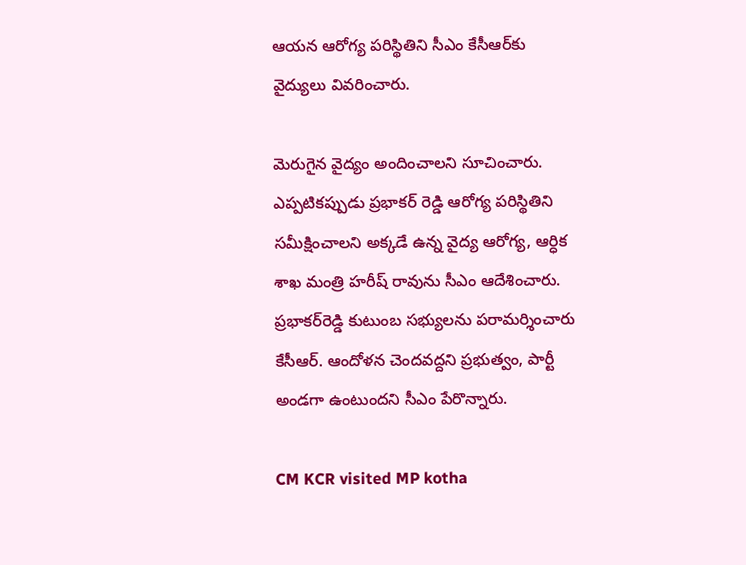ఆయన ఆరోగ్య పరిస్థితిని సీఎం కేసీఆర్‌కు వైద్యులు వివరించారు.

మెరుగైన వైద్యం అందించాలని సూచించారు. ఎప్పటికప్పుడు ప్రభాకర్‌ రెడ్డి ఆరోగ్య పరిస్థితిని సమీక్షించాలని అక్కడే ఉన్న వైద్య ఆరోగ్య, ఆర్ధిక శాఖ మంత్రి హరీష్‌ రావును సీఎం ఆదేశించారు. ప్రభాకర్‌రెడ్డి కుటుంబ సభ్యులను పరామర్శించారు కేసీఆర్. ఆందోళన చెందవద్దని ప్రభుత్వం, పార్టీ అండగా ఉంటుందని సీఎం పేరొన్నారు.

CM KCR visited MP kotha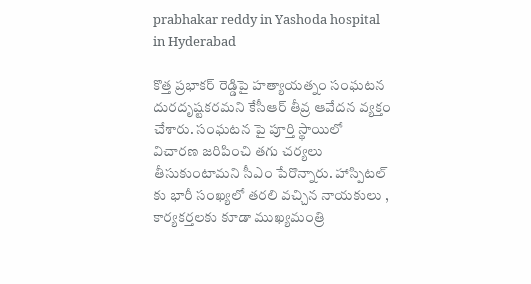prabhakar reddy in Yashoda hospital in Hyderabad

కొత్త ప్రభాకర్‌ రెడ్డిపై హత్యాయత్నం సంఘటన దురదృష్టకరమని కేసీఆర్‌ తీవ్ర ఆవేదన వ్యక్తం చేశారు. సంఘటన పై పూర్తి స్థాయిలో విచారణ జరిపించి తగు చర్యలు తీసుకుంటామని సీఎం పేరొన్నారు. హాస్పిటల్‌ కు భారీ సంఖ్యలో తరలి వచ్చిన నాయకులు , కార్యకర్తలకు కూడా ముఖ్యమంత్రి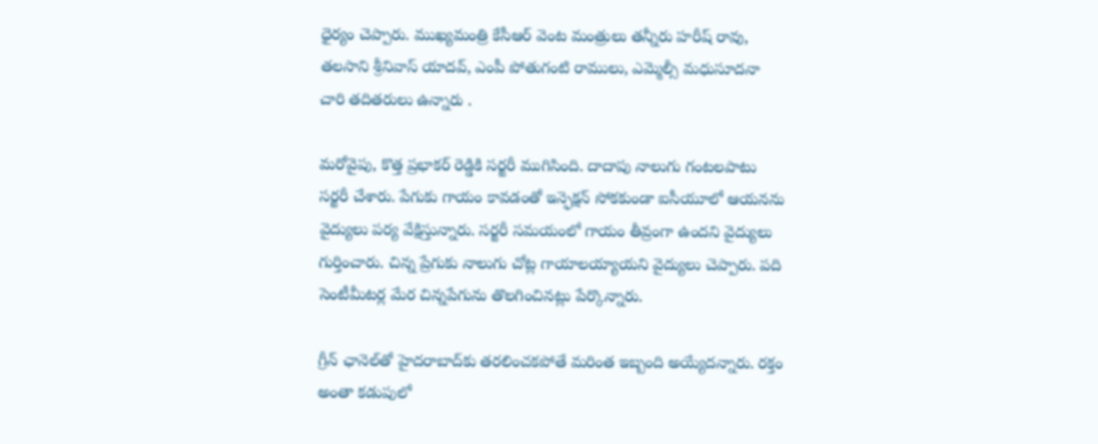ధైర్యం చెప్పారు. ముఖ్యమంత్రి కేసీఆర్‌ వెంట మంత్రులు తన్నీరు హరీష్‌ రావు, తలసాని శ్రీనివాస్‌ యాదవ్‌, ఎంపీ పోతుగంటి రాములు, ఎమ్మెల్సీ మధుసూదనా చారి తదితరులు ఉన్నారు .

మరోవైపు, కొత్త ప్రభాకర్ రెడ్డికి సర్జరీ ముగిసింది. దాదాపు నాలుగు గంటలపాటు సర్జరీ చేశారు. పేగుకు గాయం కావడంతో ఇన్ఫెక్షన్ సోకకుండా ఐసీయూలో ఆయనను వైద్యులు పర్య వేక్షిస్తున్నారు. సర్జరీ సమయంలో గాయం తీవ్రంగా ఉందని వైద్యులు గుర్తించారు. చిన్న ప్రేగుకు నాలుగు చోట్ల గాయాలయ్యాయని వైద్యులు చెప్పారు. పది సెంటీమీటర్ల మేర చిన్నపేగును తొలగించినట్లు పేర్కొన్నారు.

గ్రీన్‌ ఛానెల్‌తో హైదరాబాద్‌కు తరలించకపోతే మరింత ఇబ్బంది అయ్యేదన్నారు. రక్తం అంతా కడుపులో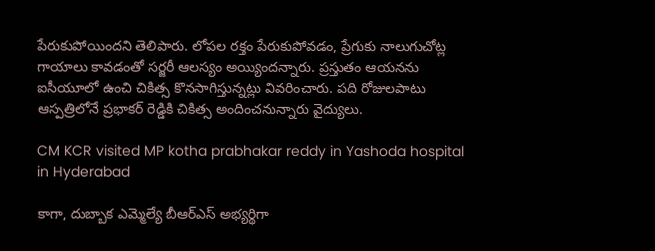పేరుకుపోయిందని తెలిపారు. లోపల రక్తం పేరుకుపోవడం, ప్రేగుకు నాలుగుచోట్ల గాయాలు కావడంతో సర్జరీ ఆలస్యం అయ్యిందన్నారు. ప్రస్తుతం ఆయనను ఐసీయూలో ఉంచి చికిత్స కొనసాగిస్తున్నట్లు వివరించారు. పది రోజులపాటు ఆస్పత్రిలోనే ప్రభాకర్ రెడ్డికి చికిత్స అందించనున్నారు వైద్యులు.

CM KCR visited MP kotha prabhakar reddy in Yashoda hospital in Hyderabad

కాగా, దుబ్బాక ఎమ్మెల్యే బీఆర్ఎస్ అభ్యర్థిగా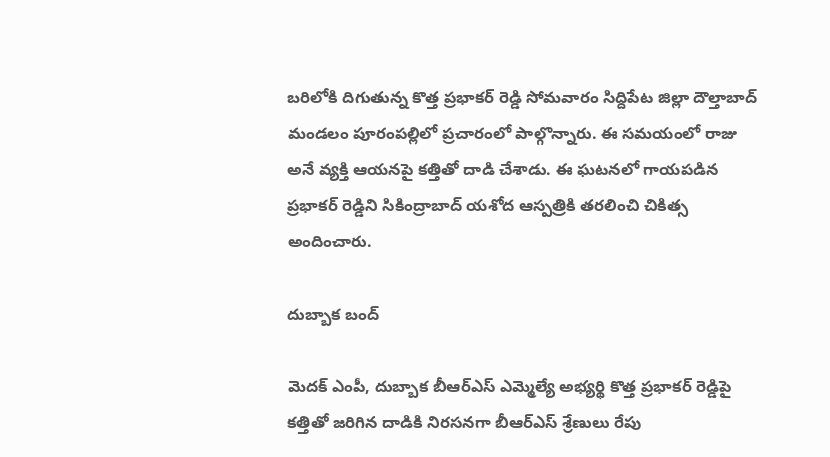బరిలోకి దిగుతున్న కొత్త ప్రభాకర్ రెడ్డి సోమవారం సిద్దిపేట జిల్లా దౌల్తాబాద్ మండలం పూరంపల్లిలో ప్రచారంలో పాల్గొన్నారు. ఈ సమయంలో రాజు అనే వ్యక్తి ఆయనపై కత్తితో దాడి చేశాడు. ఈ ఘటనలో గాయపడిన ప్రభాకర్ రెడ్డిని సికింద్రాబాద్ యశోద ఆస్పత్రికి తరలించి చికిత్స అందించారు.

దుబ్బాక బంద్

మెదక్ ఎంపీ, దుబ్బాక బీఆర్ఎస్ ఎమ్మెల్యే అభ్యర్థి కొత్త ప్రభాకర్ రెడ్డిపై కత్తితో జరిగిన దాడికి నిరసనగా బీఆర్ఎస్ శ్రేణులు రేపు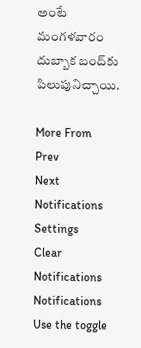అంటే మంగళవారం దుబ్బాక బంద్‌కు పిలుపునిచ్చాయి.

More From
Prev
Next
Notifications
Settings
Clear Notifications
Notifications
Use the toggle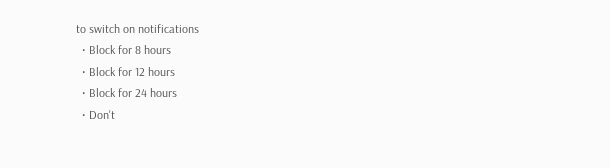to switch on notifications
  • Block for 8 hours
  • Block for 12 hours
  • Block for 24 hours
  • Don't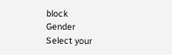block
Gender
Select your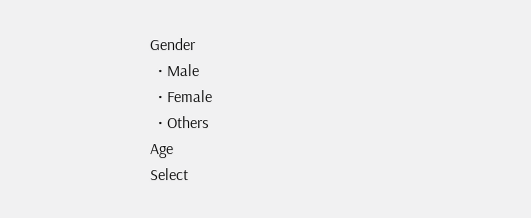Gender
  • Male
  • Female
  • Others
Age
Select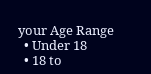your Age Range
  • Under 18
  • 18 to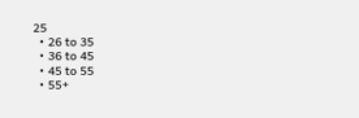25
  • 26 to 35
  • 36 to 45
  • 45 to 55
  • 55+